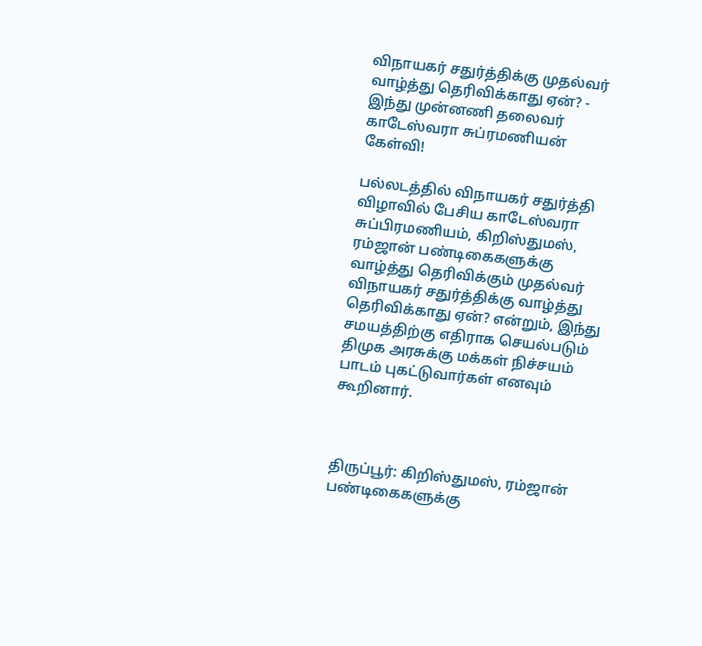விநாயகர் சதுர்த்திக்கு முதல்வர் வாழ்த்து தெரிவிக்காது ஏன்? - இந்து முன்னணி தலைவர் காடேஸ்வரா சுப்ரமணியன் கேள்வி!

பல்லடத்தில் விநாயகர் சதுர்த்தி விழாவில் பேசிய காடேஸ்வரா சுப்பிரமணியம், கிறிஸ்துமஸ், ரம்ஜான் பண்டிகைகளுக்கு வாழ்த்து தெரிவிக்கும் முதல்வர் விநாயகர் சதுர்த்திக்கு வாழ்த்து தெரிவிக்காது ஏன்? என்றும், இந்து சமயத்திற்கு எதிராக செயல்படும் திமுக அரசுக்கு மக்கள் நிச்சயம் பாடம் புகட்டுவார்கள் எனவும் கூறினார்.



திருப்பூர்: கிறிஸ்துமஸ், ரம்ஜான் பண்டிகைகளுக்கு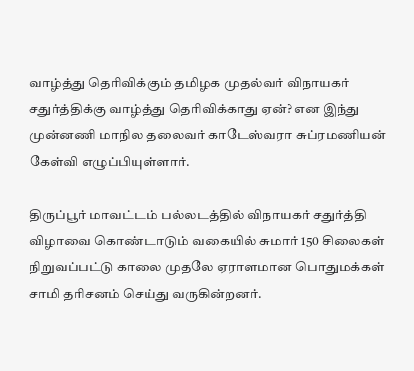வாழ்த்து தெரிவிக்கும் தமிழக முதல்வர் விநாயகர் சதுர்த்திக்கு வாழ்த்து தெரிவிக்காது ஏன்? என இந்து முன்னணி மாநில தலைவர் காடேஸ்வரா சுப்ரமணியன் கேள்வி எழுப்பியுள்ளார்.

திருப்பூர் மாவட்டம் பல்லடத்தில் விநாயகர் சதுர்த்தி விழாவை கொண்டாடும் வகையில் சுமார் 150 சிலைகள் நிறுவப்பட்டு காலை முதலே ஏராளமான பொதுமக்கள் சாமி தரிசனம் செய்து வருகின்றனர்.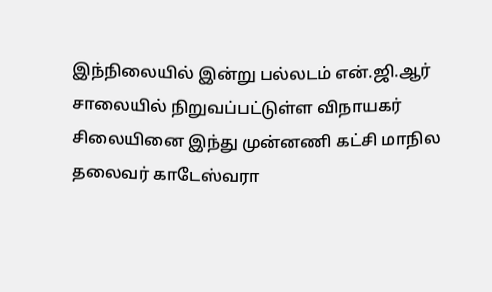இந்நிலையில் இன்று பல்லடம் என்.ஜி.ஆர் சாலையில் நிறுவப்பட்டுள்ள விநாயகர் சிலையினை இந்து முன்னணி கட்சி மாநில தலைவர் காடேஸ்வரா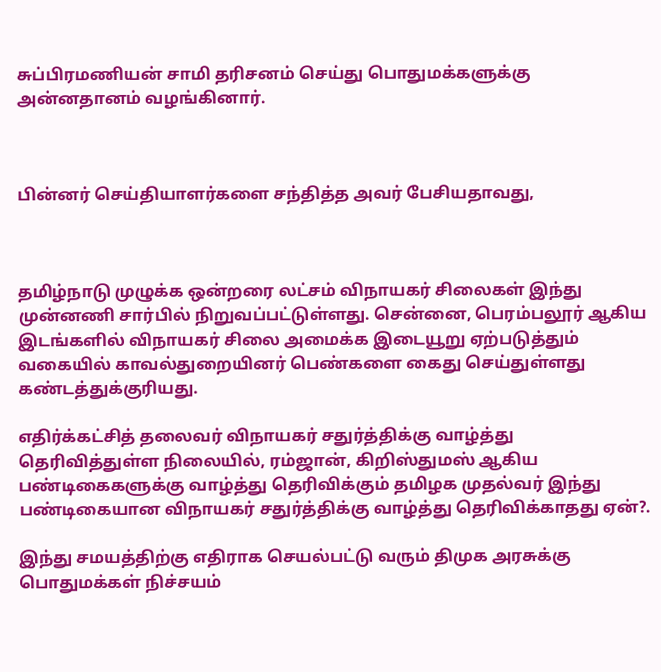சுப்பிரமணியன் சாமி தரிசனம் செய்து பொதுமக்களுக்கு அன்னதானம் வழங்கினார்.



பின்னர் செய்தியாளர்களை சந்தித்த அவர் பேசியதாவது,



தமிழ்நாடு முழுக்க ஒன்றரை லட்சம் விநாயகர் சிலைகள் இந்து முன்னணி சார்பில் நிறுவப்பட்டுள்ளது. சென்னை, பெரம்பலூர் ஆகிய இடங்களில் விநாயகர் சிலை அமைக்க இடையூறு ஏற்படுத்தும் வகையில் காவல்துறையினர் பெண்களை கைது செய்துள்ளது கண்டத்துக்குரியது.

எதிர்க்கட்சித் தலைவர் விநாயகர் சதுர்த்திக்கு வாழ்த்து தெரிவித்துள்ள நிலையில், ரம்ஜான், கிறிஸ்துமஸ் ஆகிய பண்டிகைகளுக்கு வாழ்த்து தெரிவிக்கும் தமிழக முதல்வர் இந்து பண்டிகையான விநாயகர் சதுர்த்திக்கு வாழ்த்து தெரிவிக்காதது ஏன்?.

இந்து சமயத்திற்கு எதிராக செயல்பட்டு வரும் திமுக அரசுக்கு பொதுமக்கள் நிச்சயம்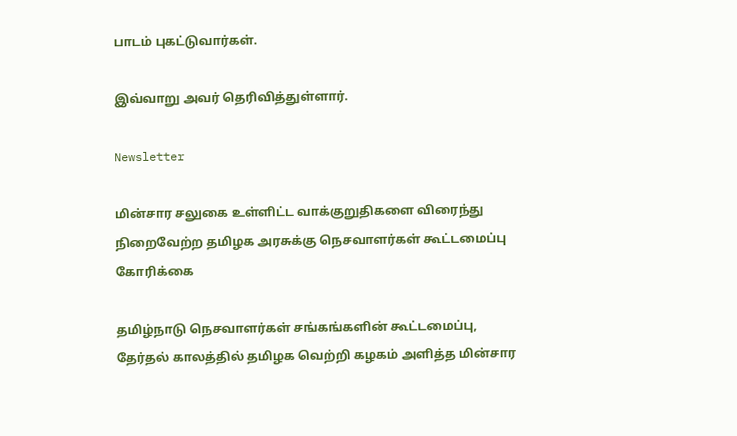பாடம் புகட்டுவார்கள்.

இவ்வாறு அவர் தெரிவித்துள்ளார்.

Newsletter

மின்சார சலுகை உள்ளிட்ட வாக்குறுதிகளை விரைந்து நிறைவேற்ற தமிழக அரசுக்கு நெசவாளர்கள் கூட்டமைப்பு கோரிக்கை

தமிழ்நாடு நெசவாளர்கள் சங்கங்களின் கூட்டமைப்பு, தேர்தல் காலத்தில் தமிழக வெற்றி கழகம் அளித்த மின்சார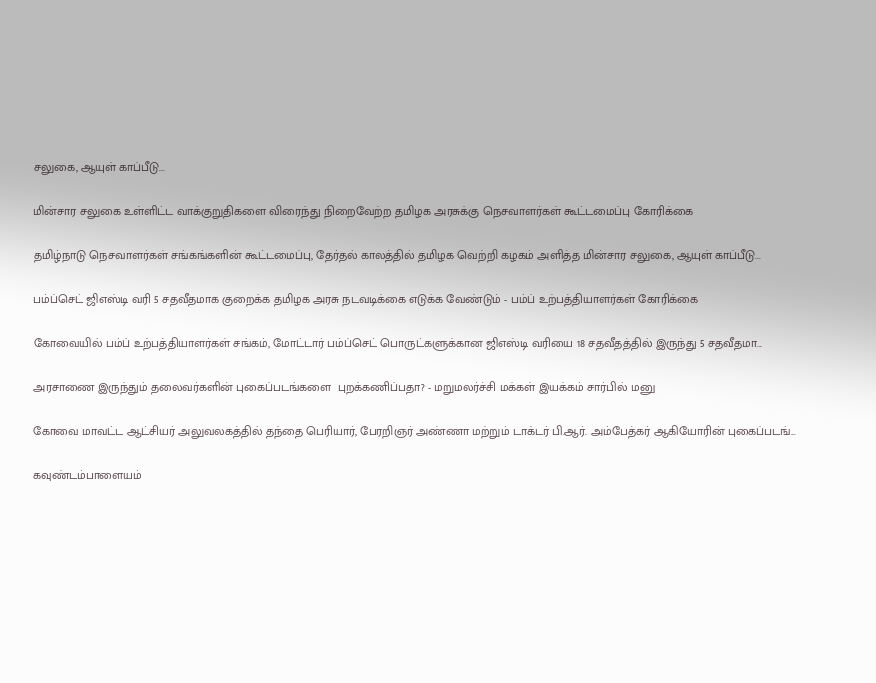சலுகை, ஆயுள் காப்பீடு...

மின்சார சலுகை உள்ளிட்ட வாக்குறுதிகளை விரைந்து நிறைவேற்ற தமிழக அரசுக்கு நெசவாளர்கள் கூட்டமைப்பு கோரிக்கை

தமிழ்நாடு நெசவாளர்கள் சங்கங்களின் கூட்டமைப்பு, தேர்தல் காலத்தில் தமிழக வெற்றி கழகம் அளித்த மின்சார சலுகை, ஆயுள் காப்பீடு...

பம்ப்செட் ஜிஎஸ்டி வரி 5 சதவீதமாக குறைக்க தமிழக அரசு நடவடிக்கை எடுக்க வேண்டும் - பம்ப் உற்பத்தியாளர்கள் கோரிக்கை

கோவையில் பம்ப் உற்பத்தியாளர்கள் சங்கம், மோட்டார் பம்ப்செட் பொருட்களுக்கான ஜிஎஸ்டி வரியை 18 சதவீதத்தில் இருந்து 5 சதவீதமா...

அரசாணை இருந்தும் தலைவர்களின் புகைப்படங்களை  புறக்கணிப்பதா? - மறுமலர்ச்சி மக்கள் இயக்கம் சார்பில் மனு

கோவை மாவட்ட ஆட்சியர் அலுவலகத்தில் தந்தை பெரியார், பேரறிஞர் அண்ணா மற்றும் டாக்டர் பி.ஆர். அம்பேத்கர் ஆகியோரின் புகைப்படங்...

கவுண்டம்பாளையம்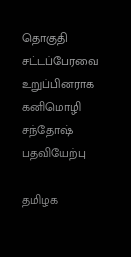தொகுதி சட்டப்பேரவை உறுப்பினராக கனிமொழி சந்தோஷ் பதவியேற்பு

தமிழக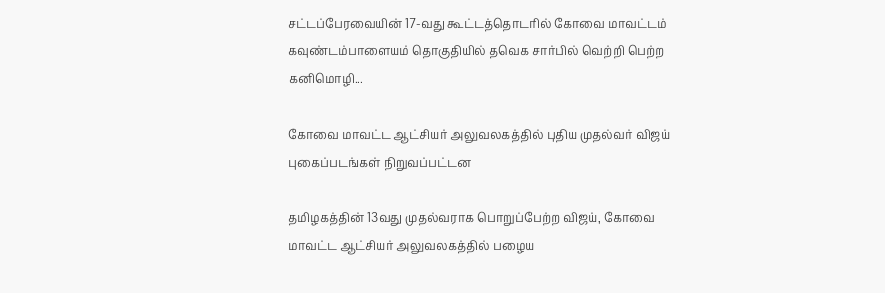சட்டப்பேரவையின் 17-வது கூட்டத்தொடரில் கோவை மாவட்டம் கவுண்டம்பாளையம் தொகுதியில் தவெக சார்பில் வெற்றி பெற்ற கனிமொழி...

கோவை மாவட்ட ஆட்சியர் அலுவலகத்தில் புதிய முதல்வர் விஜய் புகைப்படங்கள் நிறுவப்பட்டன

தமிழகத்தின் 13வது முதல்வராக பொறுப்பேற்ற விஜய், கோவை மாவட்ட ஆட்சியர் அலுவலகத்தில் பழைய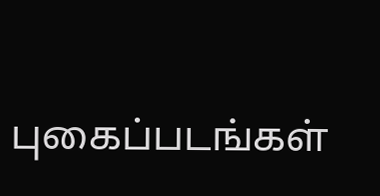புகைப்படங்கள்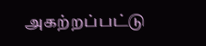அகற்றப்பட்டு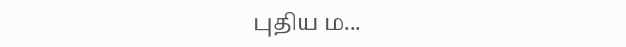புதிய ம...